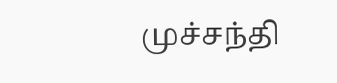முச்சந்தி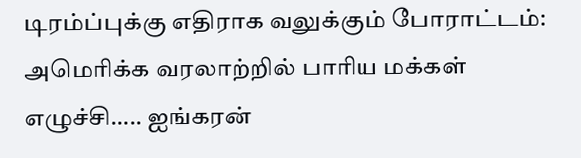டிரம்ப்புக்கு எதிராக வலுக்கும் போராட்டம்: அமெரிக்க வரலாற்றில் பாரிய மக்கள் எழுச்சி….. ஐங்கரன்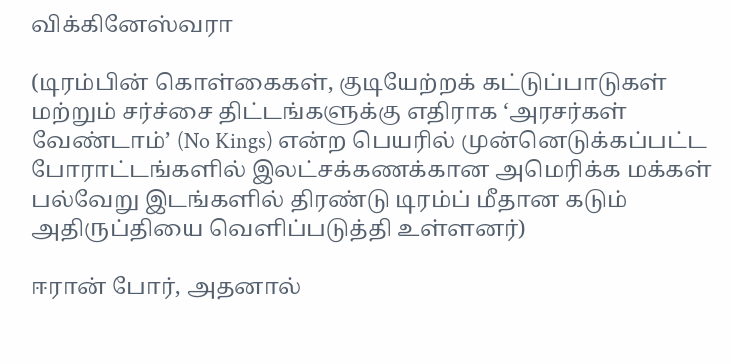விக்கினேஸ்வரா

(டிரம்பின் கொள்கைகள், குடியேற்றக் கட்டுப்பாடுகள் மற்றும் சர்ச்சை திட்டங்களுக்கு எதிராக ‘அரசர்கள் வேண்டாம்’ (No Kings) என்ற பெயரில் முன்னெடுக்கப்பட்ட போராட்டங்களில் இலட்சக்கணக்கான அமெரிக்க மக்கள் பல்வேறு இடங்களில் திரண்டு டிரம்ப் மீதான கடும் அதிருப்தியை வெளிப்படுத்தி உள்ளனர்)

ஈரான் போர், அதனால்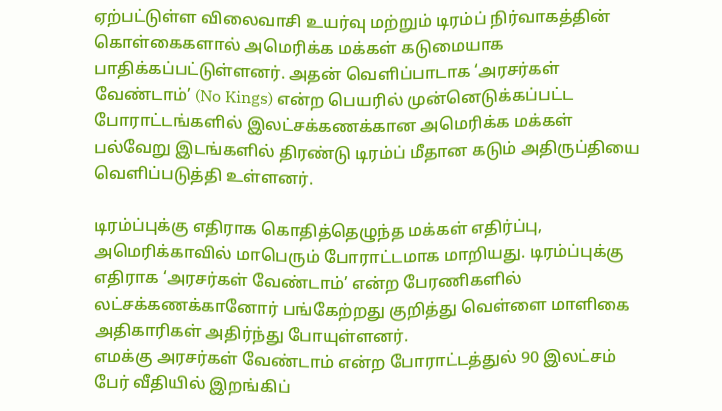ஏற்பட்டுள்ள விலைவாசி உயர்வு மற்றும் டிரம்ப் நிர்வாகத்தின் கொள்கைகளால் அமெரிக்க மக்கள் கடுமையாக பாதிக்கப்பட்டுள்ளனர். அதன் வெளிப்பாடாக ‘அரசர்கள் வேண்டாம்’ (No Kings) என்ற பெயரில் முன்னெடுக்கப்பட்ட போராட்டங்களில் இலட்சக்கணக்கான அமெரிக்க மக்கள் பல்வேறு இடங்களில் திரண்டு டிரம்ப் மீதான கடும் அதிருப்தியை வெளிப்படுத்தி உள்ளனர்.

டிரம்ப்புக்கு எதிராக கொதித்தெழுந்த மக்கள் எதிர்ப்பு, அமெரிக்காவில் மாபெரும் போராட்டமாக மாறியது. டிரம்ப்புக்கு எதிராக ‘அரசர்கள் வேண்டாம்’ என்ற பேரணிகளில் லட்சக்கணக்கானோர் பங்கேற்றது குறித்து வெள்ளை மாளிகை அதிகாரிகள் அதிர்ந்து போயுள்ளனர்.
எமக்கு அரசர்கள் வேண்டாம் என்ற போராட்டத்துல் 90 இலட்சம் பேர் வீதியில் இறங்கிப்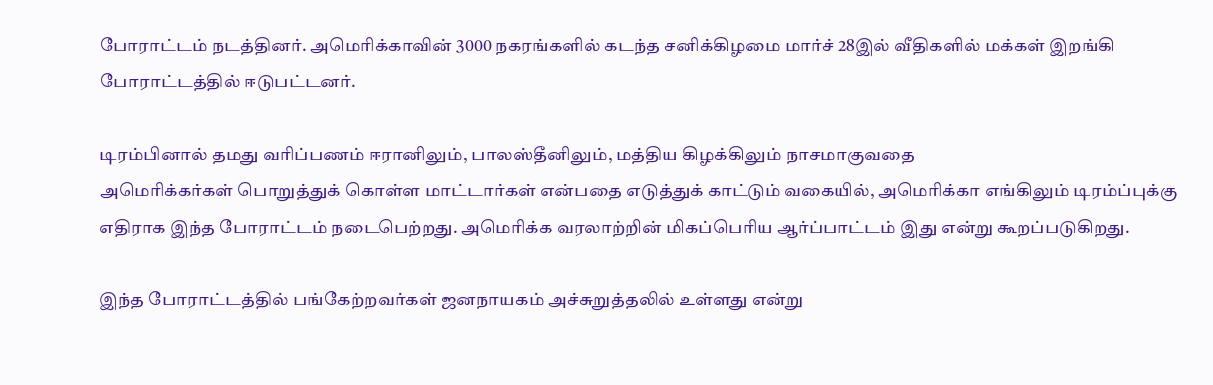போராட்டம் நடத்தினர். அமெரிக்காவின் 3000 நகரங்களில் கடந்த சனிக்கிழமை மார்ச் 28இல் வீதிகளில் மக்கள் இறங்கி போராட்டத்தில் ஈடுபட்டனர்.

டிரம்பினால் தமது வரிப்பணம் ஈரானிலும், பாலஸ்தீனிலும், மத்திய கிழக்கிலும் நாசமாகுவதை
அமெரிக்கர்கள் பொறுத்துக் கொள்ள மாட்டார்கள் என்பதை எடுத்துக் காட்டும் வகையில், அமெரிக்கா எங்கிலும் டிரம்ப்புக்கு எதிராக இந்த போராட்டம் நடைபெற்றது. அமெரிக்க வரலாற்றின் மிகப்பெரிய ஆர்ப்பாட்டம் இது என்று கூறப்படுகிறது.

இந்த போராட்டத்தில் பங்கேற்றவர்கள் ஜனநாயகம் அச்சுறுத்தலில் உள்ளது என்று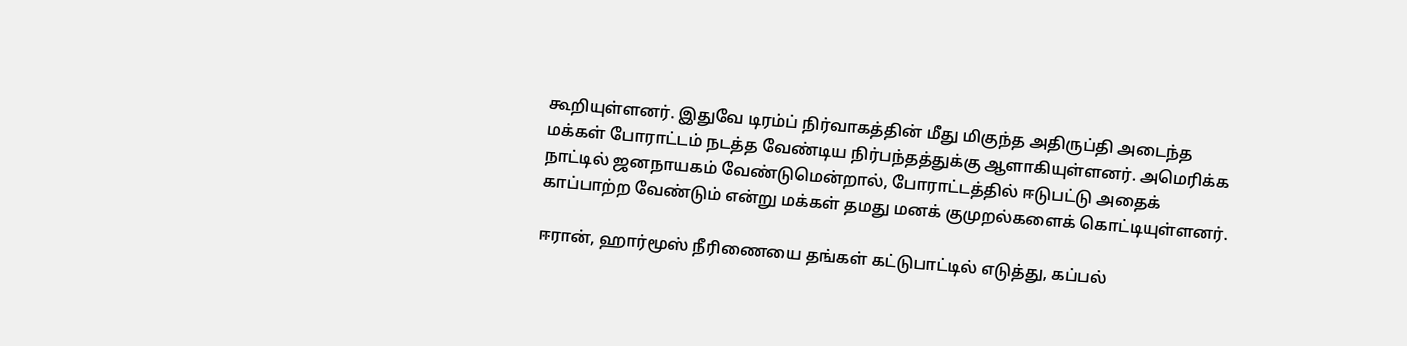கூறியுள்ளனர். இதுவே டிரம்ப் நிர்வாகத்தின் மீது மிகுந்த அதிருப்தி அடைந்த மக்கள் போராட்டம் நடத்த வேண்டிய நிர்பந்தத்துக்கு ஆளாகியுள்ளனர். அமெரிக்க நாட்டில் ஜனநாயகம் வேண்டுமென்றால், போராட்டத்தில் ஈடுபட்டு அதைக் காப்பாற்ற வேண்டும் என்று மக்கள் தமது மனக் குமுறல்களைக் கொட்டியுள்ளனர்.

ஈரான், ஹார்மூஸ் நீரிணையை தங்கள் கட்டுபாட்டில் எடுத்து, கப்பல்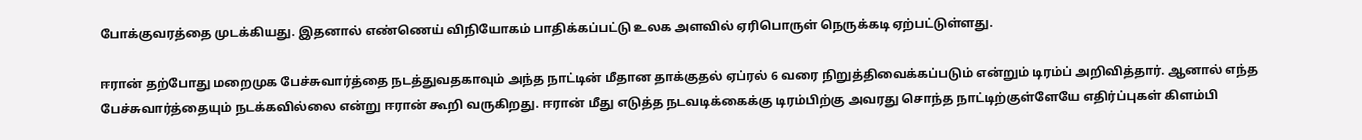போக்குவரத்தை முடக்கியது. இதனால் எண்ணெய் விநியோகம் பாதிக்கப்பட்டு உலக அளவில் ஏரிபொருள் நெருக்கடி ஏற்பட்டுள்ளது.

ஈரான் தற்போது மறைமுக பேச்சுவார்த்தை நடத்துவதகாவும் அந்த நாட்டின் மீதான தாக்குதல் ஏப்ரல் 6 வரை நிறுத்திவைக்கப்படும் என்றும் டிரம்ப் அறிவித்தார். ஆனால் எந்த பேச்சுவார்த்தையும் நடக்கவில்லை என்று ஈரான் கூறி வருகிறது. ஈரான் மீது எடுத்த நடவடிக்கைக்கு டிரம்பிற்கு அவரது சொந்த நாட்டிற்குள்ளேயே எதிர்ப்புகள் கிளம்பி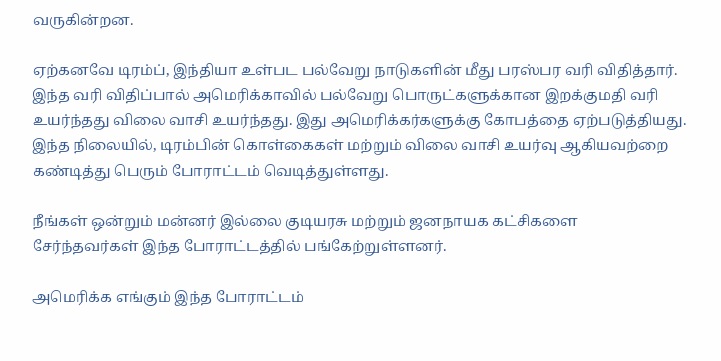வருகின்றன.

ஏற்கனவே டிரம்ப், இந்தியா உள்பட பல்வேறு நாடுகளின் மீது பரஸ்பர வரி விதித்தார். இந்த வரி விதிப்பால் அமெரிக்காவில் பல்வேறு பொருட்களுக்கான இறக்குமதி வரி உயர்ந்தது விலை வாசி உயர்ந்தது. இது அமெரிக்கர்களுக்கு கோபத்தை ஏற்படுத்தியது. இந்த நிலையில், டிரம்பின் கொள்கைகள் மற்றும் விலை வாசி உயர்வு ஆகியவற்றை கண்டித்து பெரும் போராட்டம் வெடித்துள்ளது.

நீங்கள் ஒன்றும் மன்னர் இல்லை குடியரசு மற்றும் ஜனநாயக கட்சிகளை சேர்ந்தவர்கள் இந்த போராட்டத்தில் பங்கேற்றுள்ளனர்.

அமெரிக்க எங்கும் இந்த போராட்டம்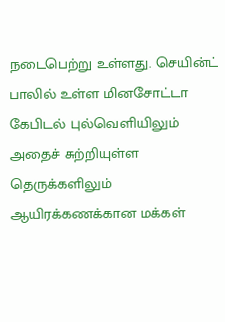நடைபெற்று உள்ளது. செயின்ட் பாலில் உள்ள மினசோட்டா கேபிடல் புல்வெளியிலும் அதைச் சுற்றியுள்ள தெருக்களிலும் ஆயிரக்கணக்கான மக்கள்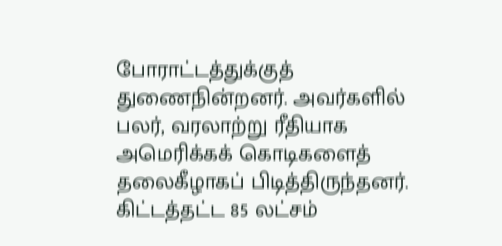போராட்டத்துக்குத் துணைநின்றனர். அவர்களில் பலர், வரலாற்று ரீதியாக அமெரிக்கக் கொடிகளைத் தலைகீழாகப் பிடித்திருந்தனர். கிட்டத்தட்ட 85 லட்சம்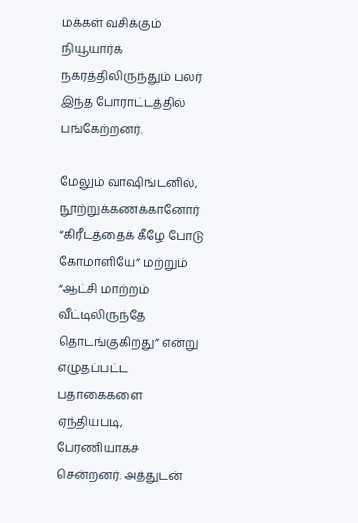மக்கள் வசிக்கும் நியூயார்க் நகரத்திலிருந்தும் பலர் இந்த போராட்டத்தில் பங்கேற்றனர்.

மேலும் வாஷிங்டனில், நூற்றுக்கணக்கானோர் “கிரீடத்தைக் கீழே போடு கோமாளியே” மற்றும் “ஆட்சி மாற்றம் வீட்டிலிருந்தே தொடங்குகிறது” என்று எழுதப்பட்ட பதாகைகளை ஏந்தியபடி, பேரணியாகச் சென்றனர். அத்துடன்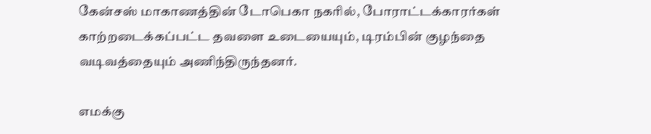கேன்சஸ் மாகாணத்தின் டோபெகா நகரில், போராட்டக்காரர்கள் காற்றடைக்கப்பட்ட தவளை உடையையும், டிரம்பின் குழந்தை வடிவத்தையும் அணிந்திருந்தனர்.

எமக்கு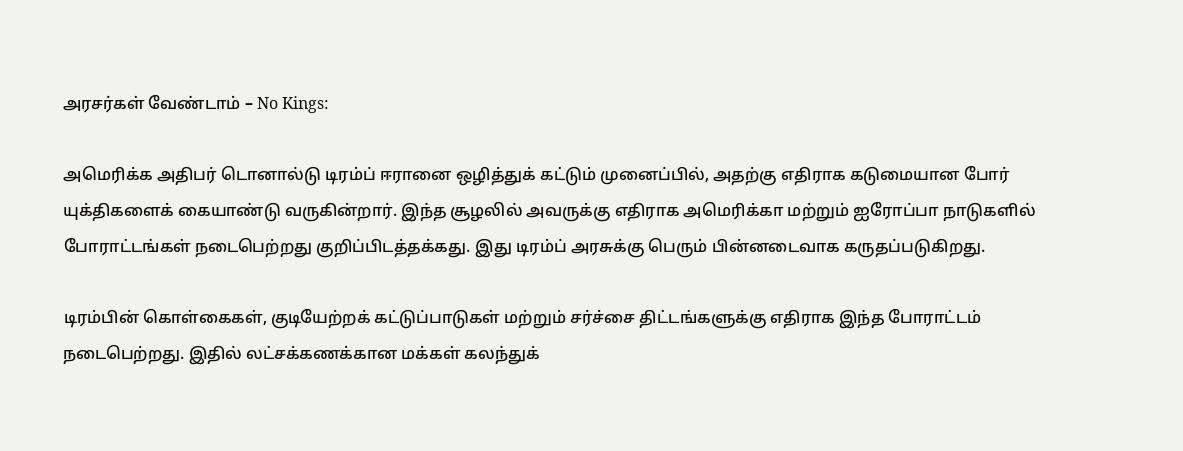அரசர்கள் வேண்டாம் – No Kings:

அமெரிக்க அதிபர் டொனால்டு டிரம்ப் ஈரானை ஒழித்துக் கட்டும் முனைப்பில், அதற்கு எதிராக கடுமையான போர் யுக்திகளைக் கையாண்டு வருகின்றார். இந்த சூழலில் அவருக்கு எதிராக அமெரிக்கா மற்றும் ஐரோப்பா நாடுகளில் போராட்டங்கள் நடைபெற்றது குறிப்பிடத்தக்கது. இது டிரம்ப் அரசுக்கு பெரும் பின்னடைவாக கருதப்படுகிறது.

டிரம்பின் கொள்கைகள், குடியேற்றக் கட்டுப்பாடுகள் மற்றும் சர்ச்சை திட்டங்களுக்கு எதிராக இந்த போராட்டம் நடைபெற்றது. இதில் லட்சக்கணக்கான மக்கள் கலந்துக்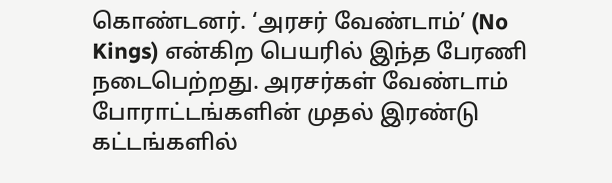கொண்டனர். ‘அரசர் வேண்டாம்’ (No Kings) என்கிற பெயரில் இந்த பேரணி நடைபெற்றது. அரசர்கள் வேண்டாம் போராட்டங்களின் முதல் இரண்டு கட்டங்களில்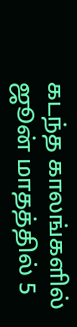கடந்த காலங்களில் ஜூன் மாதத்தில் 5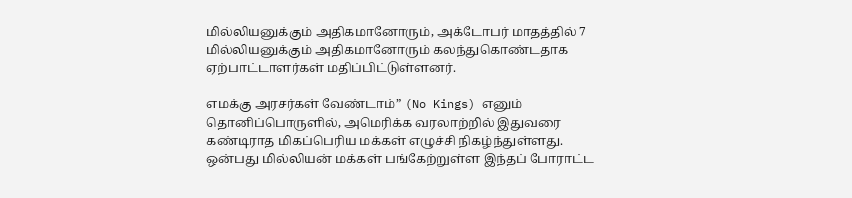மில்லியனுக்கும் அதிகமானோரும், அக்டோபர் மாதத்தில் 7 மில்லியனுக்கும் அதிகமானோரும் கலந்துகொண்டதாக ஏற்பாட்டாளர்கள் மதிப்பிட்டுள்ளனர்.

எமக்கு அரசர்கள் வேண்டாம்” (No Kings) எனும் தொனிப்பொருளில், அமெரிக்க வரலாற்றில் இதுவரை கண்டிராத மிகப்பெரிய மக்கள் எழுச்சி நிகழ்ந்துள்ளது. ஒன்பது மில்லியன் மக்கள் பங்கேற்றுள்ள இந்தப் போராட்ட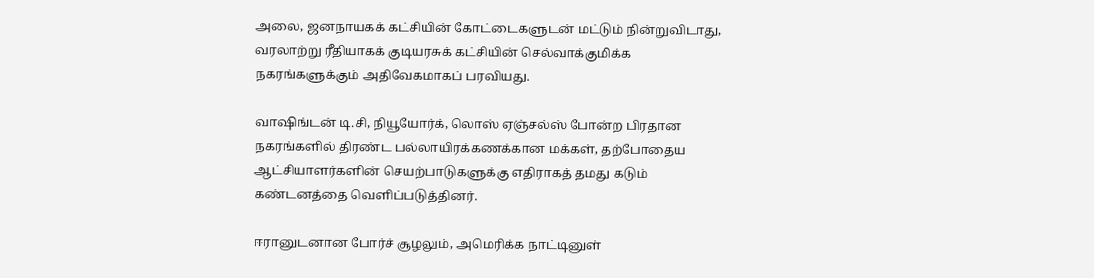அலை, ஜனநாயகக் கட்சியின் கோட்டைகளுடன் மட்டும் நின்றுவிடாது, வரலாற்று ரீதியாகக் குடியரசுக் கட்சியின் செல்வாக்குமிக்க நகரங்களுக்கும் அதிவேகமாகப் பரவியது.

வாஷிங்டன் டி.சி, நியூயோர்க், லொஸ் ஏஞ்சல்ஸ் போன்ற பிரதான நகரங்களில் திரண்ட பல்லாயிரக்கணக்கான மக்கள், தற்போதைய ஆட்சியாளர்களின் செயற்பாடுகளுக்கு எதிராகத் தமது கடும் கண்டனத்தை வெளிப்படுத்தினர்.

ஈரானுடனான போர்ச் சூழலும், அமெரிக்க நாட்டினுள்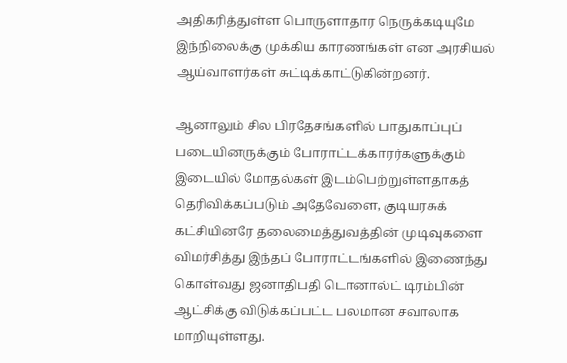அதிகரித்துள்ள பொருளாதார நெருக்கடியுமே இந்நிலைக்கு முக்கிய காரணங்கள் என அரசியல் ஆய்வாளர்கள் சுட்டிக்காட்டுகின்றனர்.

ஆனாலும் சில பிரதேசங்களில் பாதுகாப்புப் படையினருக்கும் போராட்டக்காரர்களுக்கும் இடையில் மோதல்கள் இடம்பெற்றுள்ளதாகத் தெரிவிக்கப்படும் அதேவேளை, குடியரசுக் கட்சியினரே தலைமைத்துவத்தின் முடிவுகளை விமர்சித்து இந்தப் போராட்டங்களில் இணைந்து கொள்வது ஜனாதிபதி டொனால்ட் டிரம்பின் ஆட்சிக்கு விடுக்கப்பட்ட பலமான சவாலாக மாறியுள்ளது.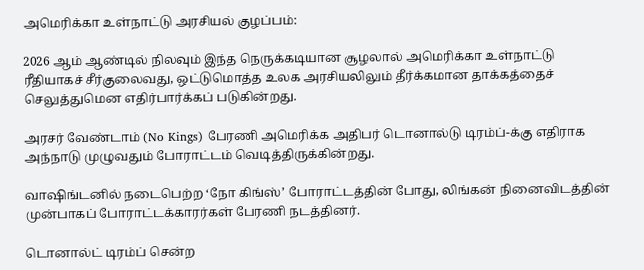அமெரிக்கா உள்நாட்டு அரசியல் குழப்பம்:

2026 ஆம் ஆண்டில் நிலவும் இந்த நெருக்கடியான சூழலால் அமெரிக்கா உள்நாட்டு ரீதியாகச் சீர்குலைவது, ஒட்டுமொத்த உலக அரசியலிலும் தீர்க்கமான தாக்கத்தைச் செலுத்துமென எதிர்பார்க்கப் படுகின்றது.

அரசர் வேண்டாம் (No Kings) பேரணி அமெரிக்க அதிபர் டொனால்டு டிரம்ப்-க்கு எதிராக அந்நாடு முழுவதும் போராட்டம் வெடித்திருக்கின்றது.

வாஷிங்டனில் நடைபெற்ற ‘நோ கிங்ஸ்’ போராட்டத்தின் போது, லிங்கன் நினைவிடத்தின் முன்பாகப் போராட்டக்காரர்கள் பேரணி நடத்தினர்.

டொனால்ட் டிரம்ப் சென்ற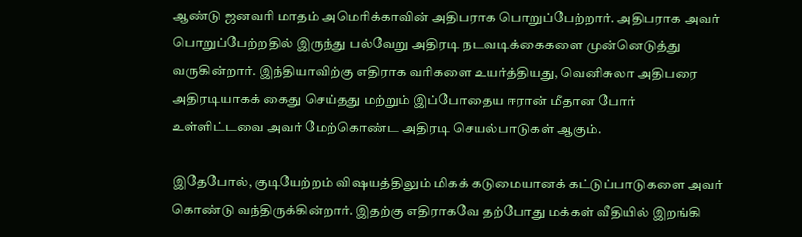ஆண்டு ஜனவரி மாதம் அமெரிக்காவின் அதிபராக பொறுப்பேற்றார். அதிபராக அவர் பொறுப்பேற்றதில் இருந்து பல்வேறு அதிரடி நடவடிக்கைகளை முன்னெடுத்து வருகின்றார். இந்தியாவிற்கு எதிராக வரிகளை உயர்த்தியது, வெனிசுலா அதிபரை அதிரடியாகக் கைது செய்தது மற்றும் இப்போதைய ஈரான் மீதான போர் உள்ளிட்டவை அவர் மேற்கொண்ட அதிரடி செயல்பாடுகள் ஆகும்.

இதேபோல், குடியேற்றம் விஷயத்திலும் மிகக் கடுமையானக் கட்டுப்பாடுகளை அவர் கொண்டு வந்திருக்கின்றார். இதற்கு எதிராகவே தற்போது மக்கள் வீதியில் இறங்கி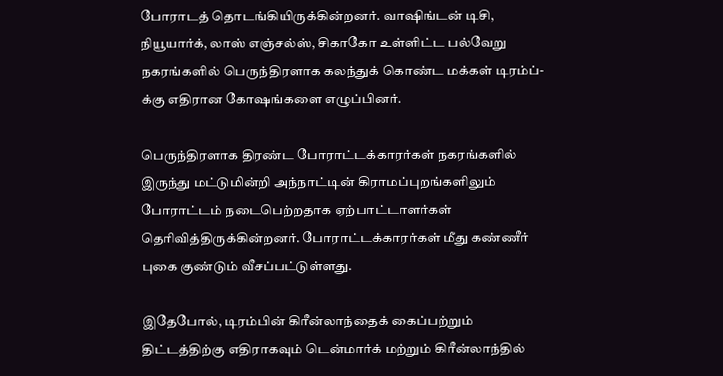போராடத் தொடங்கியிருக்கின்றனர். வாஷிங்டன் டிசி, நியூயார்க், லாஸ் எஞ்சல்ஸ், சிகாகோ உள்ளிட்ட பல்வேறு நகரங்களில் பெருந்திரளாக கலந்துக் கொண்ட மக்கள் டிரம்ப்-க்கு எதிரான கோஷங்களை எழுப்பினர்.

பெருந்திரளாக திரண்ட போராட்டக்காரர்கள் நகரங்களில் இருந்து மட்டுமின்றி அந்நாட்டின் கிராமப்புறங்களிலும் போராட்டம் நடைபெற்றதாக ஏற்பாட்டாளர்கள் தெரிவித்திருக்கின்றனர். போராட்டக்காரர்கள் மீது கண்ணீர் புகை குண்டும் வீசப்பட்டுள்ளது.

இதேபோல், டிரம்பின் கிரீன்லாந்தைக் கைப்பற்றும் திட்டத்திற்கு எதிராகவும் டென்மார்க் மற்றும் கிரீன்லாந்தில்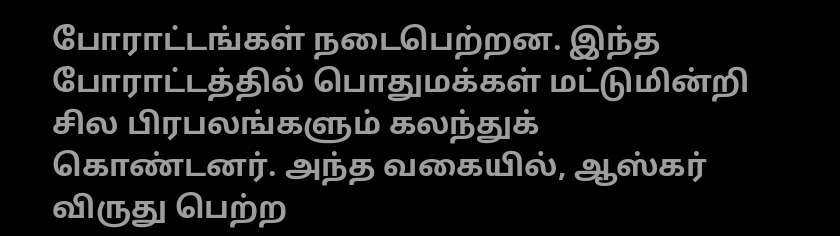போராட்டங்கள் நடைபெற்றன. இந்த போராட்டத்தில் பொதுமக்கள் மட்டுமின்றி சில பிரபலங்களும் கலந்துக் கொண்டனர். அந்த வகையில், ஆஸ்கர் விருது பெற்ற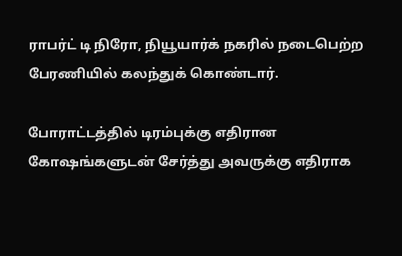ராபர்ட் டி நிரோ, நியூயார்க் நகரில் நடைபெற்ற பேரணியில் கலந்துக் கொண்டார்.

போராட்டத்தில் டிரம்புக்கு எதிரான கோஷங்களுடன் சேர்த்து அவருக்கு எதிராக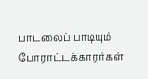பாடலைப் பாடியும் போராட்டக்காரர்கள்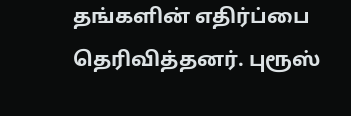தங்களின் எதிர்ப்பை தெரிவித்தனர். புரூஸ்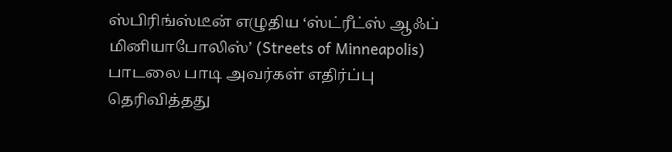ஸ்பிரிங்ஸ்டீன் எழுதிய ‘ஸ்ட்ரீட்ஸ் ஆஃப் மினியாபோலிஸ்’ (Streets of Minneapolis) பாடலை பாடி அவர்கள் எதிர்ப்பு தெரிவித்தது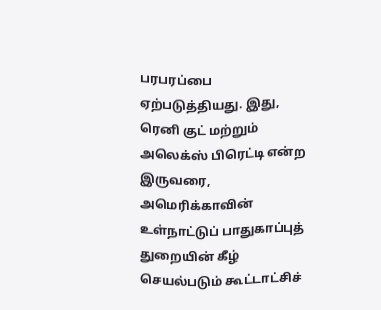பரபரப்பை ஏற்படுத்தியது. இது, ரெனி குட் மற்றும் அலெக்ஸ் பிரெட்டி என்ற இருவரை, அமெரிக்காவின் உள்நாட்டுப் பாதுகாப்புத் துறையின் கீழ் செயல்படும் கூட்டாட்சிச்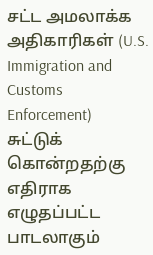சட்ட அமலாக்க அதிகாரிகள் (U.S. Immigration and Customs Enforcement) சுட்டுக் கொன்றதற்கு எதிராக எழுதப்பட்ட பாடலாகும்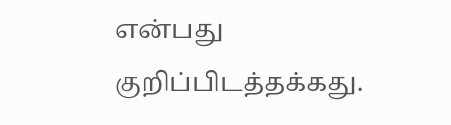என்பது குறிப்பிடத்தக்கது.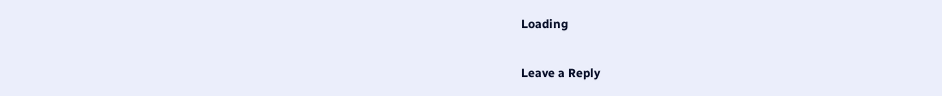Loading

Leave a Reply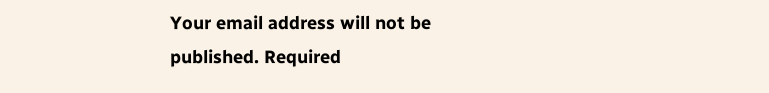Your email address will not be published. Required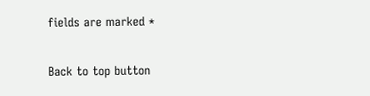fields are marked *

Back to top button